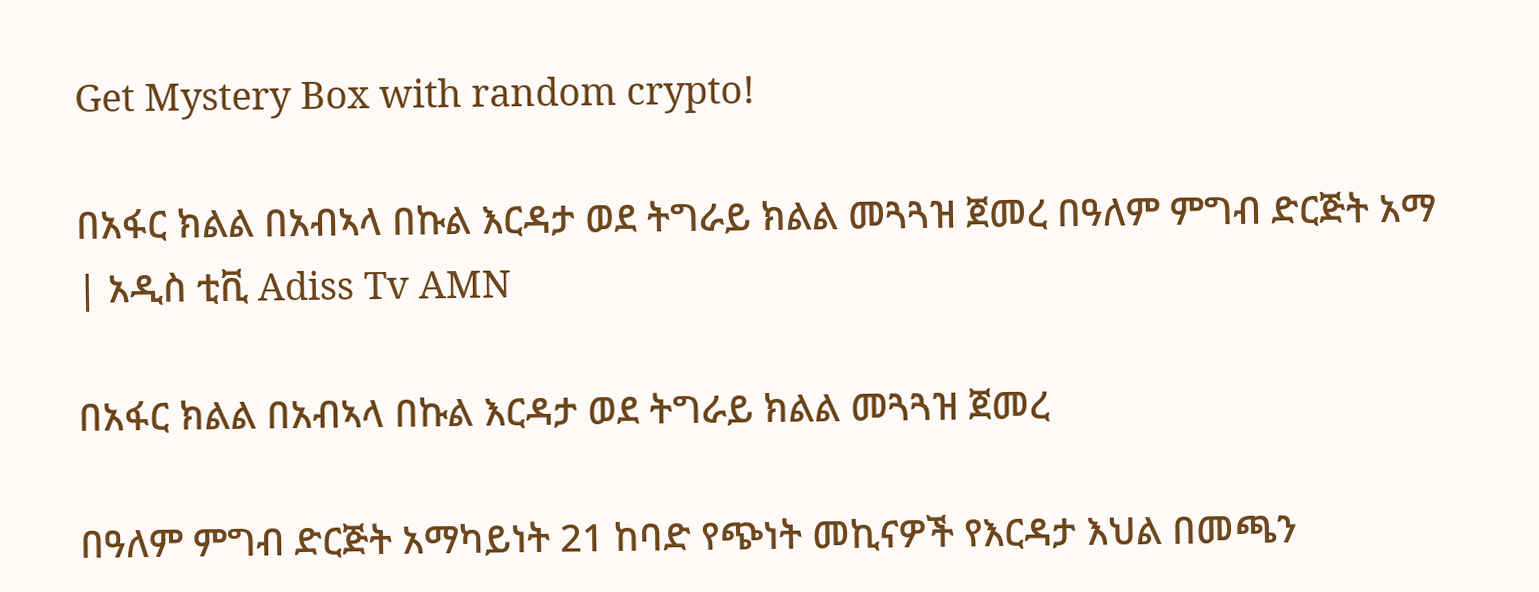Get Mystery Box with random crypto!

በአፋር ክልል በአብኣላ በኩል እርዳታ ወደ ትግራይ ክልል መጓጓዝ ጀመረ በዓለም ምግብ ድርጅት አማ | አዲስ ቲቪ Adiss Tv AMN

በአፋር ክልል በአብኣላ በኩል እርዳታ ወደ ትግራይ ክልል መጓጓዝ ጀመረ

በዓለም ምግብ ድርጅት አማካይነት 21 ከባድ የጭነት መኪናዎች የእርዳታ እህል በመጫን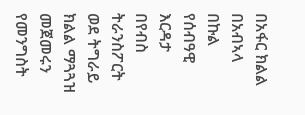በአፋር ክልል በአብኣላ በኩል የሰብዓዊ እርዳታ በየብስ ትራንስፖርት ወደ ትግራይ ክልል ማጓጓዝ መጀመሩን የመንግስት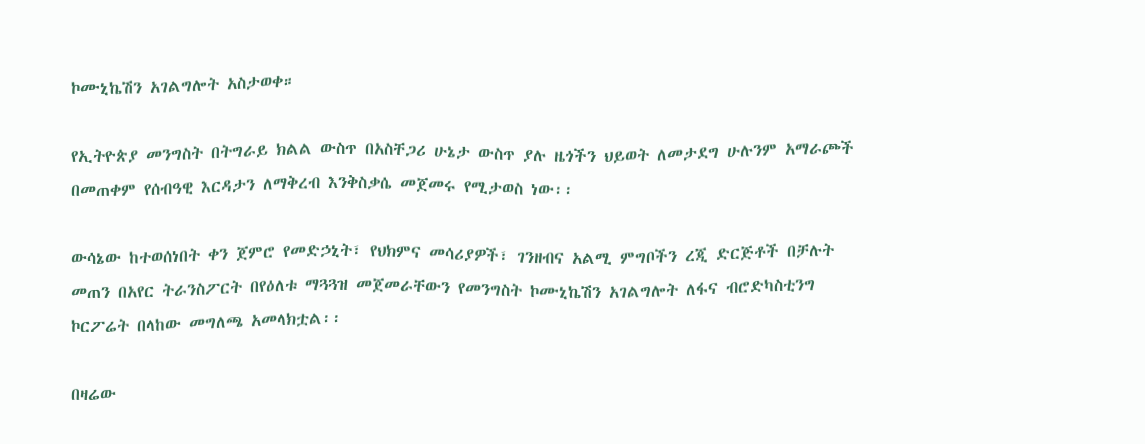ኮሙኒኬሽን አገልግሎት አስታወቀ።

የኢትዮጵያ መንግስት በትግራይ ክልል ውስጥ በአስቸጋሪ ሁኔታ ውስጥ ያሉ ዜጎችን ህይወት ለመታደግ ሁሉንም አማራጮች በመጠቀም የሰብዓዊ እርዳታን ለማቅረብ እንቅስቃሴ መጀመሩ የሚታወስ ነው፡፡

ውሳኔው ከተወሰነበት ቀን ጀምሮ የመድኃኒት፣ የህክምና መሳሪያዎች፣ ገንዘብና አልሚ ምግቦችን ረጂ ድርጅቶች በቻሉት መጠን በአየር ትራንስፖርት በየዕለቱ ማጓጓዝ መጀመራቸውን የመንግስት ኮሙኒኬሽን አገልግሎት ለፋና ብሮድካስቲንግ ኮርፖሬት በላከው መግለጫ አመላክቷል፡፡

በዛሬው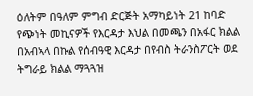ዕለትም በዓለም ምግብ ድርጅት አማካይነት 21 ከባድ የጭነት መኪናዎች የእርዳታ እህል በመጫን በአፋር ክልል በአብኣላ በኩል የሰብዓዊ እርዳታ በየብስ ትራንስፖርት ወደ ትግራይ ክልል ማጓጓዝ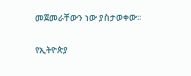መጀመራቸውን ነው ያስታወቀው፡፡

የኢትዮጵያ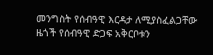መንግስት የሰብዓዊ እርዳታ ለሚያስፈልጋቸው ዜጎች የሰብዓዊ ድጋፍ አቅርቦቱን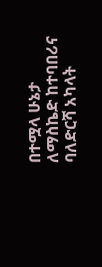በተሟላ ሁኔታ ለማስኬድ ከተባበሪና ባለድርሻ አካላት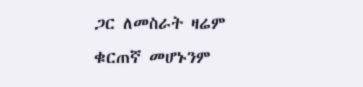ጋር ለመስራት ዛሬም ቁርጠኛ መሆኑንም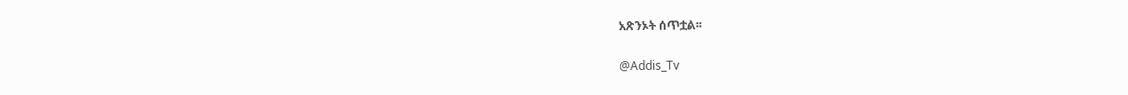አጽንኦት ሰጥቷል፡፡

@Addis_Tv